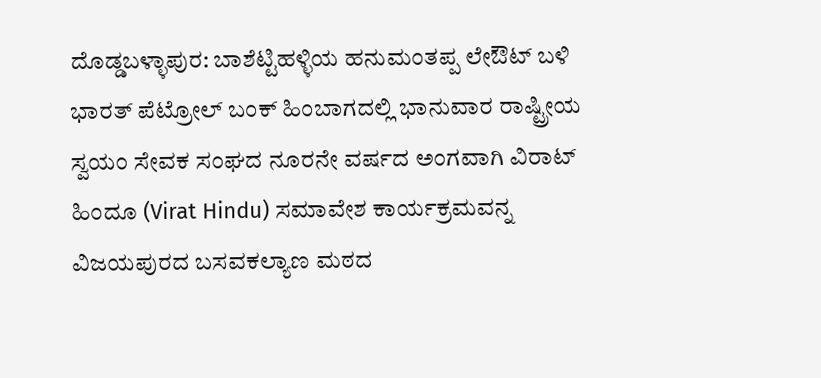ದೊಡ್ಡಬಳ್ಳಾಪುರ: ಬಾಶೆಟ್ಟಿಹಳ್ಳಿಯ ಹನುಮಂತಪ್ಪ ಲೇಔಟ್ ಬಳಿ ಭಾರತ್ ಪೆಟ್ರೋಲ್ ಬಂಕ್ ಹಿಂಬಾಗದಲ್ಲಿ ಭಾನುವಾರ ರಾಷ್ಟ್ರೀಯ ಸ್ವಯಂ ಸೇವಕ ಸಂಘದ ನೂರನೇ ವರ್ಷದ ಅಂಗವಾಗಿ ವಿರಾಟ್ ಹಿಂದೂ (Virat Hindu) ಸಮಾವೇಶ ಕಾರ್ಯಕ್ರಮವನ್ನ ವಿಜಯಪುರದ ಬಸವಕಲ್ಯಾಣ ಮಠದ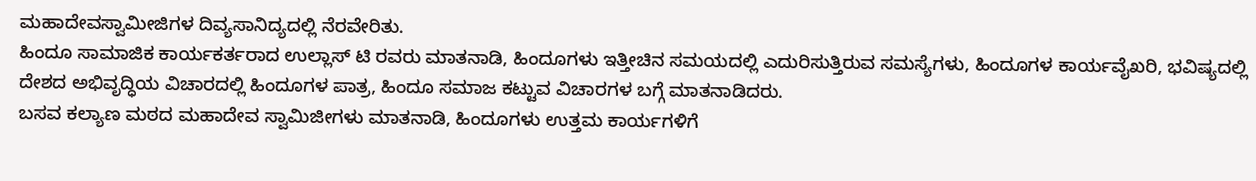ಮಹಾದೇವಸ್ವಾಮೀಜಿಗಳ ದಿವ್ಯಸಾನಿದ್ಯದಲ್ಲಿ ನೆರವೇರಿತು.
ಹಿಂದೂ ಸಾಮಾಜಿಕ ಕಾರ್ಯಕರ್ತರಾದ ಉಲ್ಲಾಸ್ ಟಿ ರವರು ಮಾತನಾಡಿ, ಹಿಂದೂಗಳು ಇತ್ತೀಚಿನ ಸಮಯದಲ್ಲಿ ಎದುರಿಸುತ್ತಿರುವ ಸಮಸ್ಯೆಗಳು, ಹಿಂದೂಗಳ ಕಾರ್ಯವೈಖರಿ, ಭವಿಷ್ಯದಲ್ಲಿ ದೇಶದ ಅಭಿವೃದ್ಧಿಯ ವಿಚಾರದಲ್ಲಿ ಹಿಂದೂಗಳ ಪಾತ್ರ, ಹಿಂದೂ ಸಮಾಜ ಕಟ್ಟುವ ವಿಚಾರಗಳ ಬಗ್ಗೆ ಮಾತನಾಡಿದರು.
ಬಸವ ಕಲ್ಯಾಣ ಮಠದ ಮಹಾದೇವ ಸ್ವಾಮಿಜೀಗಳು ಮಾತನಾಡಿ, ಹಿಂದೂಗಳು ಉತ್ತಮ ಕಾರ್ಯಗಳಿಗೆ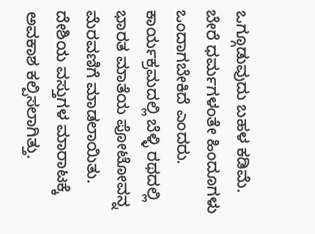ಒಗ್ಗೂಡುವುದು ಬಹಳ ಕಡಿಮೆ. ಬೇರೆ ಧರ್ಮಗಳಂತೇ ಹಿಂದೂಗಳು ಒಂದಾಗಬೇಕಿದೆ ಎಂದರು.
ಕಾರ್ಯಕ್ರಮದಲ್ಲಿ ಬೆಳ್ಳಿ ರಥದಲ್ಲಿ ಭಾರತ ಮಾತೆಯ ಪೋಟೋವನ್ನ ಮೆರವಣಿಗೆ ಮಾಡಲಾಯಿತು.
ದೇಶಿಯ ವಸ್ತುಗಳ ಮಾರಾಟಕ್ಕೆ ಅವಕಾಶ ಕಲ್ಪಿಸಲಾಗಿತ್ತು.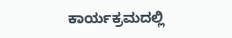ಕಾರ್ಯಕ್ರಮದಲ್ಲಿ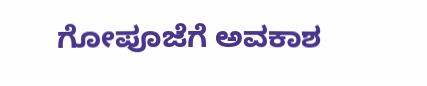ಗೋಪೂಜೆಗೆ ಅವಕಾಶ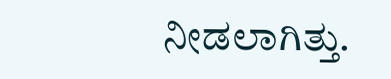ನೀಡಲಾಗಿತ್ತು.